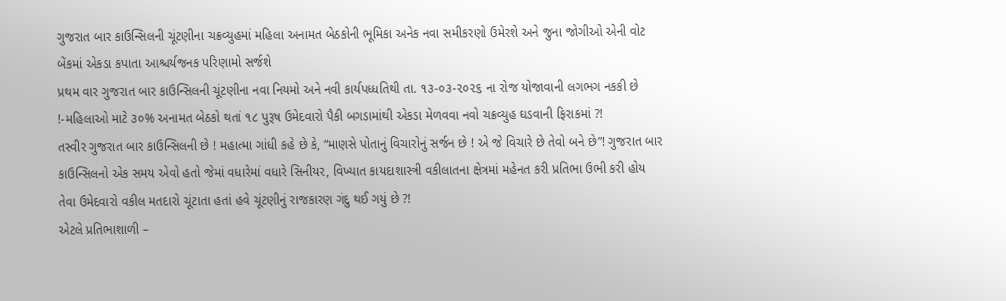ગુજરાત બાર કાઉન્સિલની ચૂંટણીના ચક્રવ્યુહમાં મહિલા અનામત બેઠકોની ભૂમિકા અનેક નવા સમીકરણો ઉમેરશે અને જુના જોગીઓ એની વોટ બેંકમાં એકડા કપાતા આશ્ચર્યજનક પરિણામો સર્જશે
પ્રથમ વાર ગુજરાત બાર કાઉન્સિલની ચૂંટણીના નવા નિયમો અને નવી કાર્યપધ્ધતિથી તા. ૧૩-૦૩-૨૦૨૬ ના રોજ યોજાવાની લગભગ નકકી છે !-મહિલાઓ માટે ૩૦% અનામત બેઠકો થતાં ૧૮ પુરૂષ ઉમેદવારો પૈકી બગડામાંથી એકડા મેળવવા નવો ચક્રવ્યુહ ઘડવાની ફિરાકમાં ?!
તસ્વીર ગુજરાત બાર કાઉન્સિલની છે ! મહાત્મા ગાંધી કહે છે કે, “માણસે પોતાનું વિચારોનું સર્જન છે ! એ જે વિચારે છે તેવો બને છે”! ગુજરાત બાર કાઉન્સિલનો એક સમય એવો હતો જેમાં વધારેમાં વધારે સિનીયર, વિખ્યાત કાયદાશાસ્ત્રી વકીલાતના ક્ષેત્રમાં મહેનત કરી પ્રતિભા ઉભી કરી હોય તેવા ઉમેદવારો વકીલ મતદારો ચૂંટાતા હતાં હવે ચૂંટણીનું રાજકારણ ગંદુ થઈ ગયું છે ?!
એટલે પ્રતિભાશાળી –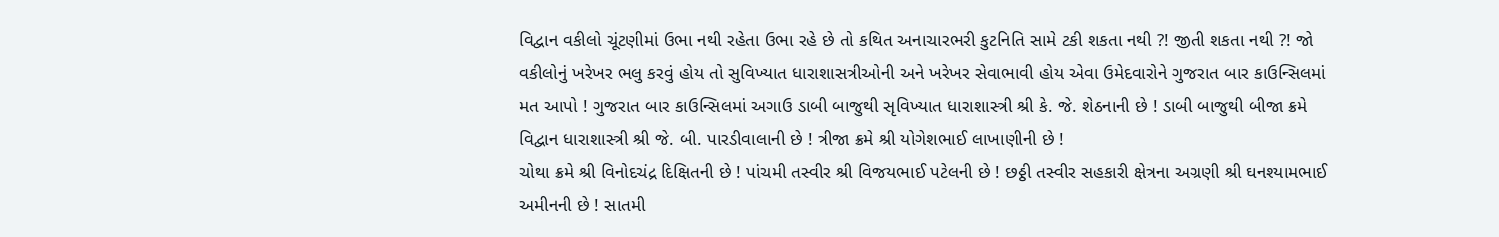વિદ્વાન વકીલો ચૂંટણીમાં ઉભા નથી રહેતા ઉભા રહે છે તો કથિત અનાચારભરી કુટનિતિ સામે ટકી શકતા નથી ?! જીતી શકતા નથી ?! જો વકીલોનું ખરેખર ભલુ કરવું હોય તો સુવિખ્યાત ધારાશાસત્રીઓની અને ખરેખર સેવાભાવી હોય એવા ઉમેદવારોને ગુજરાત બાર કાઉન્સિલમાં મત આપો ! ગુજરાત બાર કાઉન્સિલમાં અગાઉ ડાબી બાજુથી સૃવિખ્યાત ધારાશાસ્ત્રી શ્રી કે. જે. શેઠનાની છે ! ડાબી બાજુથી બીજા ક્રમે વિદ્વાન ધારાશાસ્ત્રી શ્રી જે. બી. પારડીવાલાની છે ! ત્રીજા ક્રમે શ્રી યોગેશભાઈ લાખાણીની છે !
ચોથા ક્રમે શ્રી વિનોદચંદ્ર દિક્ષિતની છે ! પાંચમી તસ્વીર શ્રી વિજયભાઈ પટેલની છે ! છઠ્ઠી તસ્વીર સહકારી ક્ષેત્રના અગ્રણી શ્રી ઘનશ્યામભાઈ અમીનની છે ! સાતમી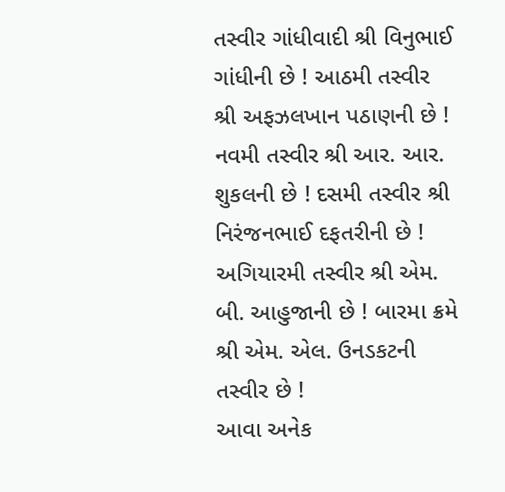તસ્વીર ગાંધીવાદી શ્રી વિનુભાઈ ગાંધીની છે ! આઠમી તસ્વીર શ્રી અફઝલખાન પઠાણની છે ! નવમી તસ્વીર શ્રી આર. આર. શુકલની છે ! દસમી તસ્વીર શ્રી નિરંજનભાઈ દફતરીની છે ! અગિયારમી તસ્વીર શ્રી એમ. બી. આહુજાની છે ! બારમા ક્રમે શ્રી એમ. એલ. ઉનડકટની તસ્વીર છે !
આવા અનેક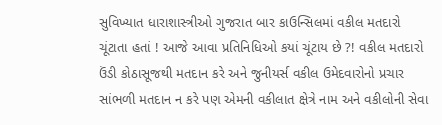સુવિખ્યાત ધારાશાસ્ત્રીઓ ગુજરાત બાર કાઉન્સિલમાં વકીલ મતદારો ચૂંટાતા હતાં ! આજે આવા પ્રતિનિધિઓ કયાં ચૂંટાય છે ?! વકીલ મતદારો ઉંડી કોઠાસૂજથી મતદાન કરે અને જુનીયર્સ વકીલ ઉમેદવારોનો પ્રચાર સાંભળી મતદાન ન કરે પણ એમની વકીલાત ક્ષેત્રે નામ અને વકીલોની સેવા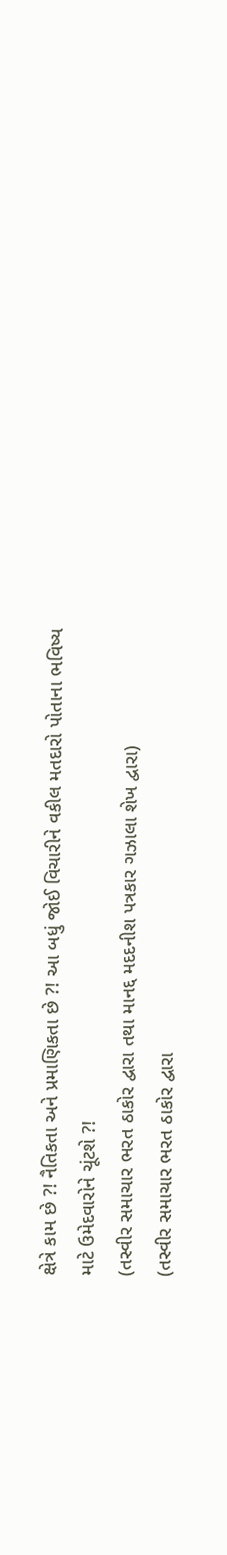ક્ષેત્રે કામ છે ?! નૈતિકતા અને પ્રમાણિકતા છે ?! આ બધું જોઈ વિચારીને વકીલ મતદારો પોતાના ભવિષ્ય માટે ઉમેદવારોને ચૂંટશે ?!
(તસ્વીર સમાચાર ભરત ઠાકોર દ્વારા તથા માનદ્દ મદદનીશ પત્રકાર ગઝાલા શેખ દ્વારા)
(તસ્વીર સમાચાર ભરત ઠાકોર દ્વારા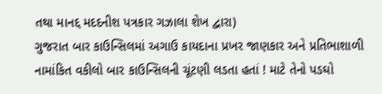તથા માનદ્દ મદદનીશ પત્રકાર ગઝાલા શેખ દ્વારા)
ગુજરાત બાર કાઉન્સિલમાં અગાઉ કાયદાના પ્રખર જાણકાર અને પ્રતિભાશાળી નામાંકિત વકીલો બાર કાઉન્સિલની ચૂંટણી લડતા હતાં ! માટે તેનો પડઘો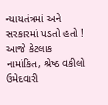ન્યાયતંત્રમાં અને સરકારમાં પડતો હતો ! આજે કેટલાક નામાંકિત, શ્રેષ્ઠ વકીલો ઉમેદવારી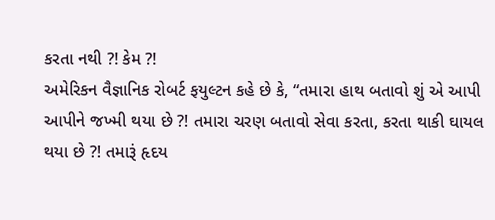કરતા નથી ?! કેમ ?!
અમેરિકન વૈજ્ઞાનિક રોબર્ટ ફયુલ્ટન કહે છે કે, “તમારા હાથ બતાવો શું એ આપી આપીને જખ્મી થયા છે ?! તમારા ચરણ બતાવો સેવા કરતા, કરતા થાકી ઘાયલ થયા છે ?! તમારૂં હૃદય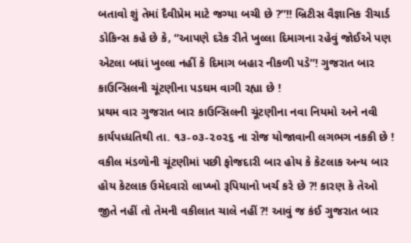બતાવો શું તેમાં દૈવીપ્રેમ માટે જગ્યા બચી છે ?”!! બ્રિટીસ વૈજ્ઞાનિક રીચાર્ડ ડોકિન્સ કહે છે કે, “આપણે દરેક રીતે ખુલ્લા દિમાગના રહેવું જોઈએ પણ એટલા બધાં ખુલ્લા નહીં કે દિમાગ બહાર નીકળી પડે”! ગુજરાત બાર કાઉન્સિલની ચૂંટણીના પડઘમ વાગી રહ્યા છે !
પ્રથમ વાર ગુજરાત બાર કાઉન્સિલની ચૂંટણીના નવા નિયમો અને નવી કાર્યપધ્ધતિથી તા. ૧૩-૦૩-૨૦૨૬ ના રોજ યોજાવાની લગભગ નકકી છે ! વકીલ મંડળોની ચૂંટણીમાં પછી ફોજદારી બાર હોય કે કેટલાક અન્ય બાર હોય કેટલાક ઉમેદવારો લાખ્ખો રૂપિયાનો ખર્ચ કરે છે ?! કારણ કે તેઓ જીતે નહીં તો તેમની વકીલાત ચાલે નહીં ?! આવું જ કંઈ ગુજરાત બાર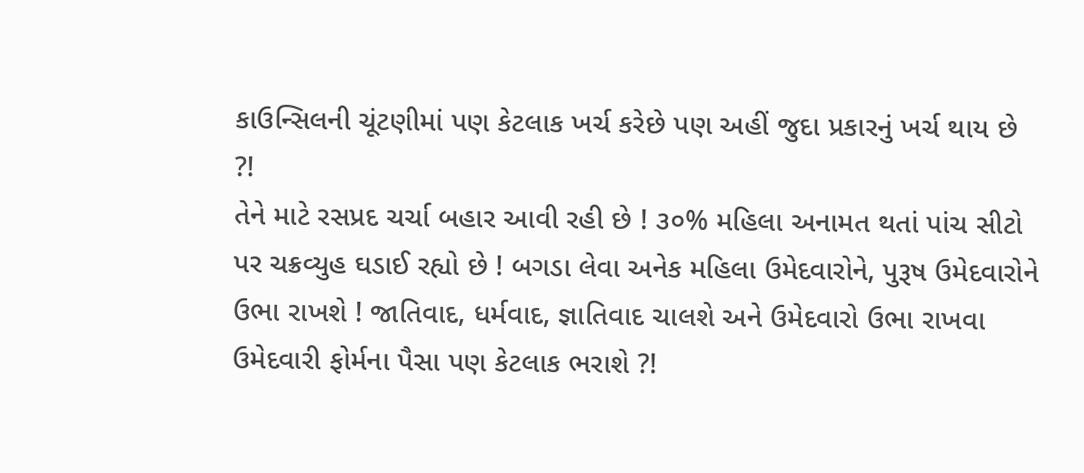કાઉન્સિલની ચૂંટણીમાં પણ કેટલાક ખર્ચ કરેછે પણ અહીં જુદા પ્રકારનું ખર્ચ થાય છે ?!
તેને માટે રસપ્રદ ચર્ચા બહાર આવી રહી છે ! ૩૦% મહિલા અનામત થતાં પાંચ સીટો પર ચક્રવ્યુહ ઘડાઈ રહ્યો છે ! બગડા લેવા અનેક મહિલા ઉમેદવારોને, પુરૂષ ઉમેદવારોને ઉભા રાખશે ! જાતિવાદ, ધર્મવાદ, જ્ઞાતિવાદ ચાલશે અને ઉમેદવારો ઉભા રાખવા ઉમેદવારી ફોર્મના પૈસા પણ કેટલાક ભરાશે ?!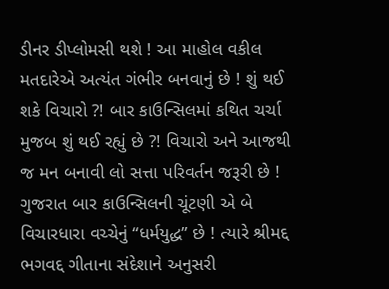ડીનર ડીપ્લોમસી થશે ! આ માહોલ વકીલ મતદારેએ અત્યંત ગંભીર બનવાનું છે ! શું થઈ શકે વિચારો ?! બાર કાઉન્સિલમાં કથિત ચર્ચા મુજબ શું થઈ રહ્યું છે ?! વિચારો અને આજથી જ મન બનાવી લો સત્તા પરિવર્તન જરૂરી છે !
ગુજરાત બાર કાઉન્સિલની ચૂંટણી એ બે વિચારધારા વચ્ચેનું “ધર્મયુદ્ધ” છે ! ત્યારે શ્રીમદ્દ ભગવદ્દ ગીતાના સંદેશાને અનુસરી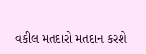વકીલ મતદારો મતદાન કરશે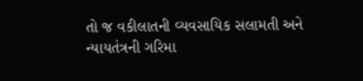તો જ વકીલાતની વ્યવસાયિક સલામતી અને ન્યાયતંત્રની ગરિમા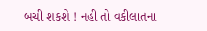બચી શકશે ! નહી તો વકીલાતના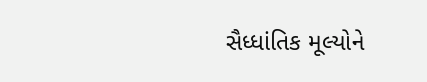સૈધ્ધાંતિક મૂલ્યોને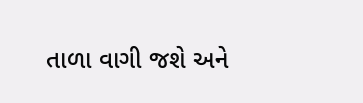તાળા વાગી જશે અને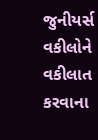જુનીયર્સ વકીલોને વકીલાત કરવાના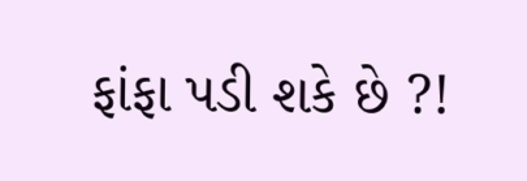ફાંફા પડી શકે છે ?!